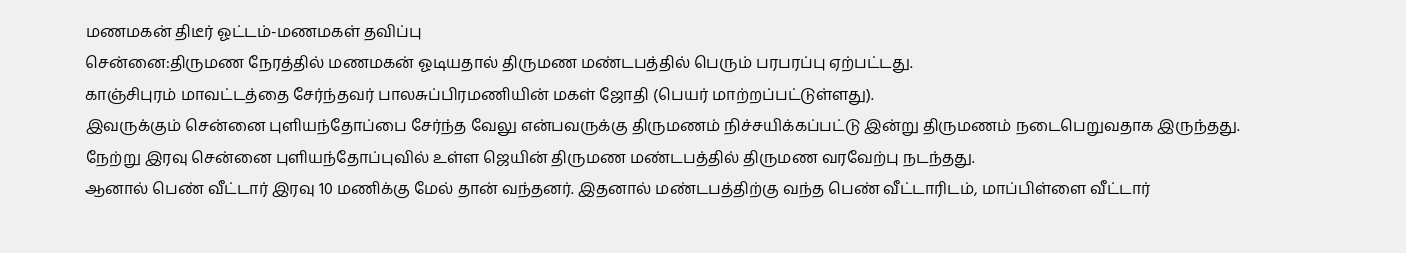மணமகன் திடீர் ஓட்டம்-மணமகள் தவிப்பு
சென்னை:திருமண நேரத்தில் மணமகன் ஓடியதால் திருமண மண்டபத்தில் பெரும் பரபரப்பு ஏற்பட்டது.
காஞ்சிபுரம் மாவட்டத்தை சேர்ந்தவர் பாலசுப்பிரமணியின் மகள் ஜோதி (பெயர் மாற்றப்பட்டுள்ளது).
இவருக்கும் சென்னை புளியந்தோப்பை சேர்ந்த வேலு என்பவருக்கு திருமணம் நிச்சயிக்கப்பட்டு இன்று திருமணம் நடைபெறுவதாக இருந்தது.
நேற்று இரவு சென்னை புளியந்தோப்புவில் உள்ள ஜெயின் திருமண மண்டபத்தில் திருமண வரவேற்பு நடந்தது.
ஆனால் பெண் வீட்டார் இரவு 10 மணிக்கு மேல் தான் வந்தனர். இதனால் மண்டபத்திற்கு வந்த பெண் வீட்டாரிடம், மாப்பிள்ளை வீட்டார்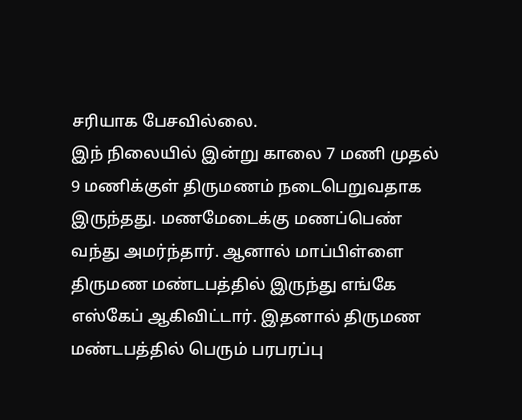சரியாக பேசவில்லை.
இந் நிலையில் இன்று காலை 7 மணி முதல் 9 மணிக்குள் திருமணம் நடைபெறுவதாக இருந்தது. மணமேடைக்கு மணப்பெண் வந்து அமர்ந்தார். ஆனால் மாப்பிள்ளை திருமண மண்டபத்தில் இருந்து எங்கே எஸ்கேப் ஆகிவிட்டார். இதனால் திருமண மண்டபத்தில் பெரும் பரபரப்பு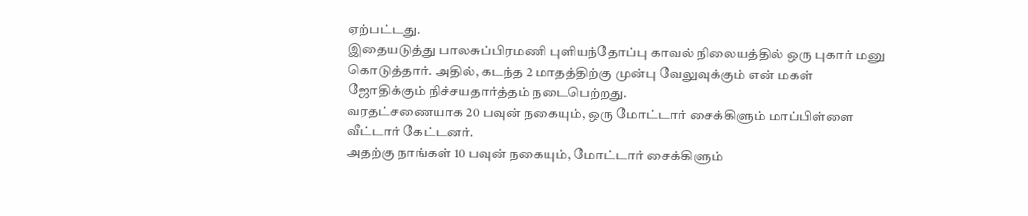ஏற்பட்டது.
இதையடுத்து பாலசுப்பிரமணி புளியந்தோப்பு காவல் நிலையத்தில் ஒரு புகார் மனு கொடுத்தார். அதில், கடந்த 2 மாதத்திற்கு முன்பு வேலுவுக்கும் என் மகள் ஜோதிக்கும் நிச்சயதார்த்தம் நடைபெற்றது.
வரதட்சணையாக 20 பவுன் நகையும், ஒரு மோட்டார் சைக்கிளும் மாப்பிள்ளை வீட்டார் கேட்டனர்.
அதற்கு நாங்கள் 10 பவுன் நகையும், மோட்டார் சைக்கிளும்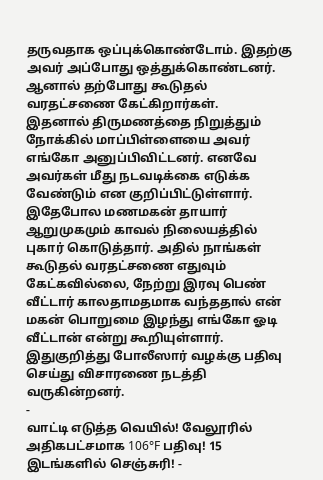தருவதாக ஒப்புக்கொண்டோம். இதற்கு அவர் அப்போது ஒத்துக்கொண்டனர். ஆனால் தற்போது கூடுதல் வரதட்சணை கேட்கிறார்கள்.
இதனால் திருமணத்தை நிறுத்தும் நோக்கில் மாப்பிள்ளையை அவர் எங்கோ அனுப்பிவிட்டனர். எனவே அவர்கள் மீது நடவடிக்கை எடுக்க வேண்டும் என குறிப்பிட்டுள்ளார்.
இதேபோல மணமகன் தாயார் ஆறுமுகமும் காவல் நிலையத்தில் புகார் கொடுத்தார். அதில் நாங்கள் கூடுதல் வரதட்சணை எதுவும் கேட்கவில்லை, நேற்று இரவு பெண் வீட்டார் காலதாமதமாக வந்ததால் என் மகன் பொறுமை இழந்து எங்கோ ஓடி வீட்டான் என்று கூறியுள்ளார்.
இதுகுறித்து போலீஸார் வழக்கு பதிவு செய்து விசாரணை நடத்தி வருகின்றனர்.
-
வாட்டி எடுத்த வெயில்! வேலூரில் அதிகபட்சமாக 106°F பதிவு! 15 இடங்களில் செஞ்சுரி! -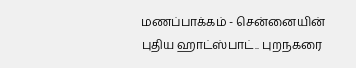மணப்பாக்கம் - சென்னையின் புதிய ஹாட்ஸ்பாட்.. புறநகரை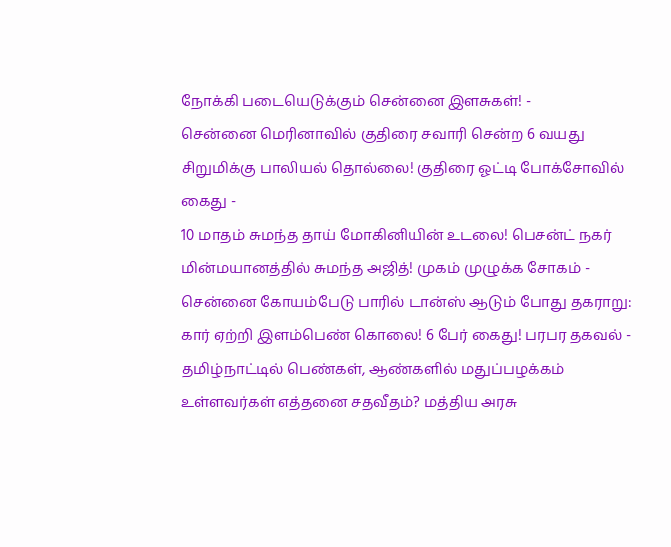நோக்கி படையெடுக்கும் சென்னை இளசுகள்! -
சென்னை மெரினாவில் குதிரை சவாரி சென்ற 6 வயது சிறுமிக்கு பாலியல் தொல்லை! குதிரை ஓட்டி போக்சோவில் கைது -
10 மாதம் சுமந்த தாய் மோகினியின் உடலை! பெசன்ட் நகர் மின்மயானத்தில் சுமந்த அஜித்! முகம் முழுக்க சோகம் -
சென்னை கோயம்பேடு பாரில் டான்ஸ் ஆடும் போது தகராறு: கார் ஏற்றி இளம்பெண் கொலை! 6 பேர் கைது! பரபர தகவல் -
தமிழ்நாட்டில் பெண்கள், ஆண்களில் மதுப்பழக்கம் உள்ளவர்கள் எத்தனை சதவீதம்? மத்திய அரசு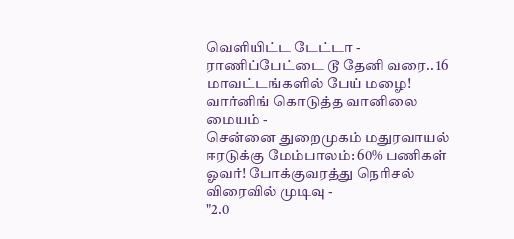வெளியிட்ட டேட்டா -
ராணிப்பேட்டை டூ தேனி வரை.. 16 மாவட்டங்களில் பேய் மழை! வார்னிங் கொடுத்த வானிலை மையம் -
சென்னை துறைமுகம் மதுரவாயல் ஈரடுக்கு மேம்பாலம்: 60% பணிகள் ஓவர்! போக்குவரத்து நெரிசல் விரைவில் முடிவு -
"2.0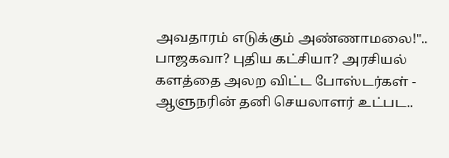அவதாரம் எடுக்கும் அண்ணாமலை!".. பாஜகவா? புதிய கட்சியா? அரசியல் களத்தை அலற விட்ட போஸ்டர்கள் -
ஆளுநரின் தனி செயலாளர் உட்பட..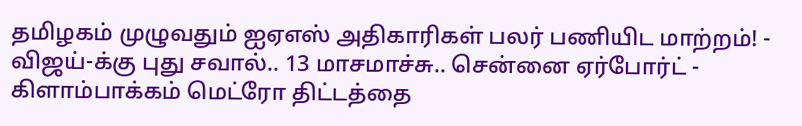தமிழகம் முழுவதும் ஐஏஎஸ் அதிகாரிகள் பலர் பணியிட மாற்றம்! -
விஜய்-க்கு புது சவால்.. 13 மாசமாச்சு.. சென்னை ஏர்போர்ட் - கிளாம்பாக்கம் மெட்ரோ திட்டத்தை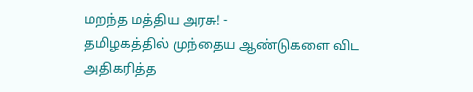மறந்த மத்திய அரசு! -
தமிழகத்தில் முந்தைய ஆண்டுகளை விட அதிகரித்த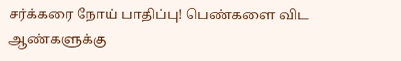சர்க்கரை நோய் பாதிப்பு! பெண்களை விட ஆண்களுக்கு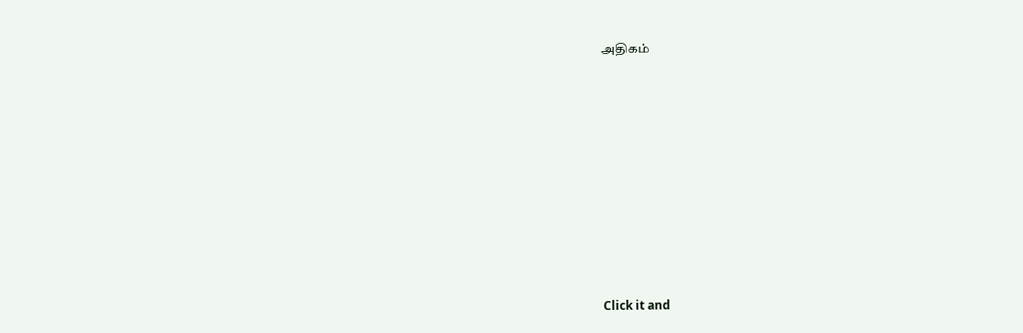அதிகம்












Click it and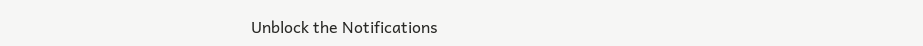Unblock the Notifications